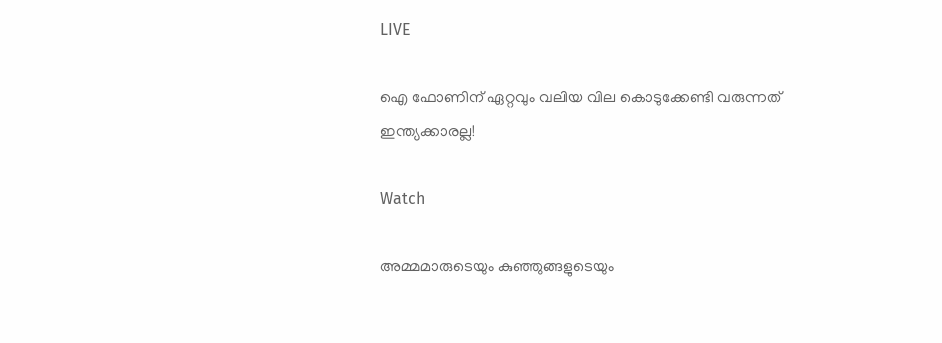LIVE

ഐ ഫോണിന് ഏറ്റവും വലിയ വില കൊടുക്കേണ്ടി വരുന്നത് ഇന്ത്യക്കാരല്ല!

Watch

അമ്മമാരുടെയും കുഞ്ഞുങ്ങളുടെയും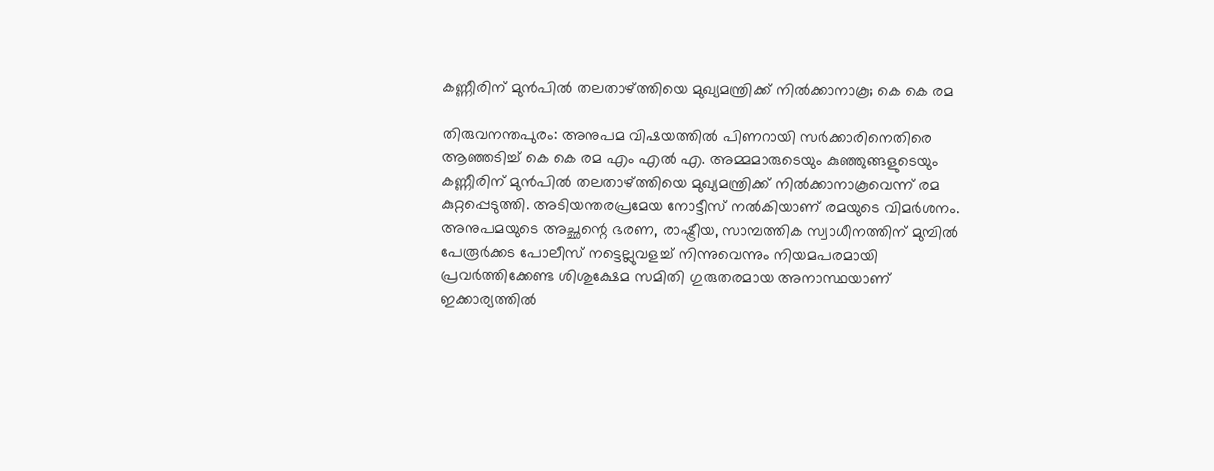കണ്ണീരിന് മുന്‍പില്‍ തലതാഴ്ത്തിയെ മുഖ്യമന്ത്രിക്ക് നില്‍ക്കാനാകൂ; കെ കെ രമ

തിരുവനന്തപുരം: അനുപമ വിഷയത്തില്‍ പിണറായി സര്‍ക്കാരിനെതിരെ ആഞ്ഞടിച്ച് കെ കെ രമ എം എല്‍ എ. അമ്മമാരുടെയും കുഞ്ഞുങ്ങളുടെയും കണ്ണീരിന് മുന്‍പില്‍ തലതാഴ്ത്തിയെ മുഖ്യമന്ത്രിക്ക് നില്‍ക്കാനാകൂവെന്ന് രമ കുറ്റപ്പെടുത്തി. അടിയന്തരപ്രമേയ നോട്ടീസ് നല്‍കിയാണ് രമയുടെ വിമര്‍ശനം. അനുപമയുടെ അച്ഛന്റെ ഭരണ, രാഷ്ട്രീയ, സാമ്പത്തിക സ്വാധീനത്തിന് മുമ്പില്‍ പേരൂര്‍ക്കട പോലീസ് നട്ടെല്ലുവളച്ച് നിന്നുവെന്നും നിയമപരമായി പ്രവര്‍ത്തിക്കേണ്ട ശിശുക്ഷേമ സമിതി ഗുരുതരമായ അനാസ്ഥയാണ് ഇക്കാര്യത്തില്‍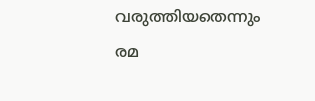വരുത്തിയതെന്നും രമ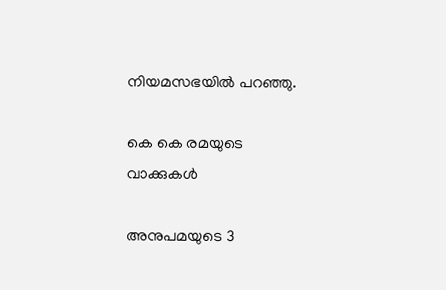നിയമസഭയില്‍ പറഞ്ഞു.

കെ കെ രമയുടെ വാക്കുകള്‍

അനുപമയുടെ 3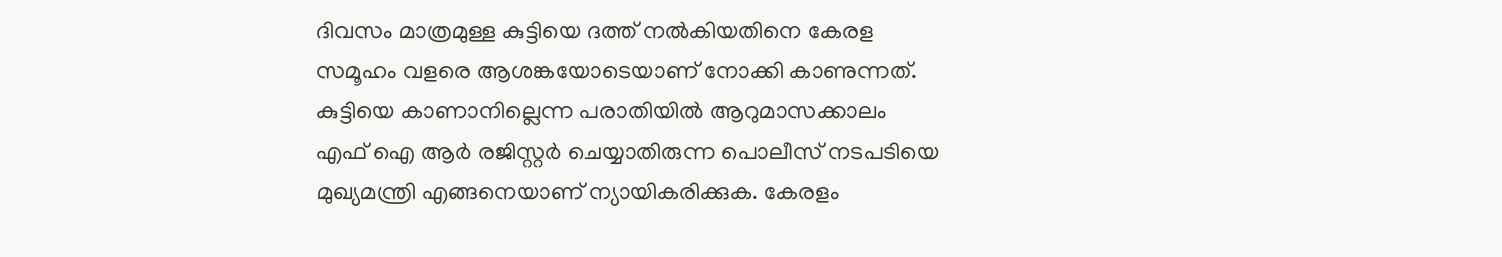ദിവസം മാത്രമുള്ള കുട്ടിയെ ദത്ത് നല്‍കിയതിനെ കേരള സമൂഹം വളരെ ആശങ്കയോടെയാണ് നോക്കി കാണുന്നത്. കുട്ടിയെ കാണാനില്ലെന്ന പരാതിയില്‍ ആറുമാസക്കാലം എഫ് ഐ ആര്‍ രജിസ്റ്റര്‍ ചെയ്യാതിരുന്ന പൊലീസ് നടപടിയെ മുഖ്യമന്ത്രി എങ്ങനെയാണ് ന്യായികരിക്കുക. കേരളം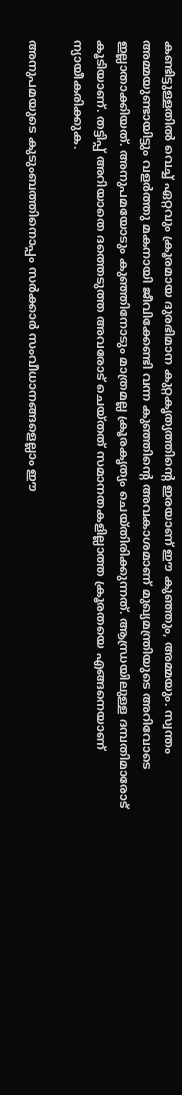കണ്ടിട്ടുള്ളതില്‍ വെച്ച് ഏറ്റവും ക്രൂരമായ ദുരഭിമാന കുറ്റകൃത്യത്തിന്‍റെ ഇരയാണ് ഈ കുഞ്ഞും, അമ്മയും. സ്വന്തം അമ്മയുണ്ടായിട്ടും വളര്‍ത്തു മകനായി ജീവിക്കേണ്ടി വന്ന കുഞ്ഞിന്‍റെ അവകാശമാണ് മുഖ്യമന്ത്രിയുടെ അറിവോടെ ഇല്ലാതാക്കിയത്. അനുപമയോടും കുഞ്ഞിനോടും മാത്രമല്ല ക്രൂരകൃത്യം ചെയ്തിരിക്കുന്നത്. ആന്ധ്രയിലുള്ള ദമ്പതിമാരോട് കൂടിയാണ്. തട്ടിപ്പ് അറിയാതെ ദത്തെടുത്ത അവരോട് ചെയ്തത് സമാനതകളില്ലാത്ത ക്രൂരതയെ എങ്ങനെയാണ് ന്യായീകരിക്കുക.

അനുപമയുടെ കുടുംബത്തിനൊപ്പം സര്‍ക്കാര്‍ സംവീധാനങ്ങളെല്ലാം ഈ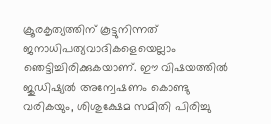ക്രൂരകൃത്യത്തിന് കൂട്ടുനിന്നത് ജനാധിപത്യവാദികളെയെല്ലാം ഞെട്ടിച്ചിരിക്കുകയാണ്. ഈ വിഷയത്തില്‍ ജുഡിഷ്യല്‍ അന്വേഷണം കൊണ്ടു വരികയും, ശിശുക്ഷേമ സമിതി പിരിച്ചു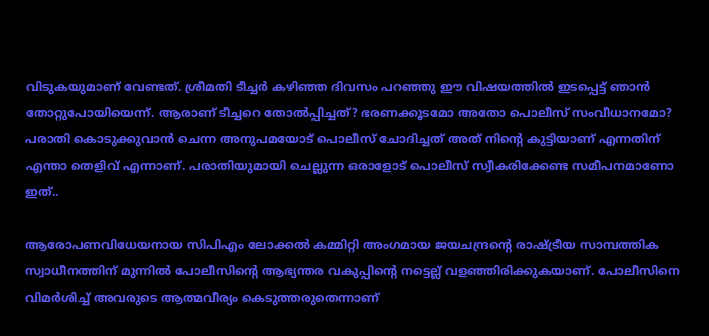വിടുകയുമാണ് വേണ്ടത്. ശ്രീമതി ടീച്ചര്‍ കഴിഞ്ഞ ദിവസം പറഞ്ഞു ഈ വിഷയത്തില്‍ ഇടപ്പെട്ട് ഞാന്‍ തോറ്റുപോയിയെന്ന്. ആരാണ് ടീച്ചറെ തോല്‍പ്പിച്ചത്? ഭരണക്കൂടമോ അതോ പൊലീസ് സംവീധാനമോ? പരാതി കൊടുക്കുവാന്‍ ചെന്ന അനുപമയോട് പൊലീസ് ചോദിച്ചത് അത് നിന്‍റെ കുട്ടിയാണ് എന്നതിന് എന്താ തെളിവ് എന്നാണ്. പരാതിയുമായി ചെല്ലുന്ന ഒരാളോട് പൊലീസ് സ്വീകരിക്കേണ്ട സമീപനമാണോ ഇത്..

ആരോപണവിധേയനായ സിപിഎം ലോക്കല്‍ കമ്മിറ്റി അംഗമായ ജയചന്ദ്രന്റെ രാഷ്ട്രീയ സാമ്പത്തിക സ്വാധീനത്തിന് മുന്നില്‍ പോലീസിന്റെ ആഭ്യന്തര വകുപ്പിന്റെ നട്ടെല്ല് വളഞ്ഞിരിക്കുകയാണ്. പോലീസിനെ വിമര്‍ശിച്ച് അവരുടെ ആത്മവീര്യം കെടുത്തരുതെന്നാണ്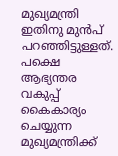മുഖ്യമന്ത്രി ഇതിനു മുന്‍പ് പറഞ്ഞിട്ടുള്ളത്. പക്ഷെ  ആഭ്യന്തര വകുപ്പ് കൈകാര്യം ചെയ്യുന്ന മുഖ്യമന്ത്രിക്ക്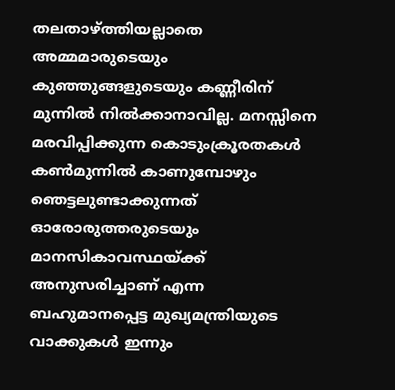തലതാഴ്ത്തിയല്ലാതെ അമ്മമാരുടെയും കുഞ്ഞുങ്ങളുടെയും കണ്ണീരിന് മുന്നില്‍ നില്‍ക്കാനാവില്ല. മനസ്സിനെ മരവിപ്പിക്കുന്ന കൊടുംക്രൂരതകള്‍ കണ്‍മുന്നില്‍ കാണുമ്പോഴും ഞെട്ടലുണ്ടാക്കുന്നത് ഓരോരുത്തരുടെയും മാനസികാവസ്ഥയ്ക്ക് അനുസരിച്ചാണ് എന്ന ബഹുമാനപ്പെട്ട മുഖ്യമന്ത്രിയുടെ വാക്കുകള്‍ ഇന്നും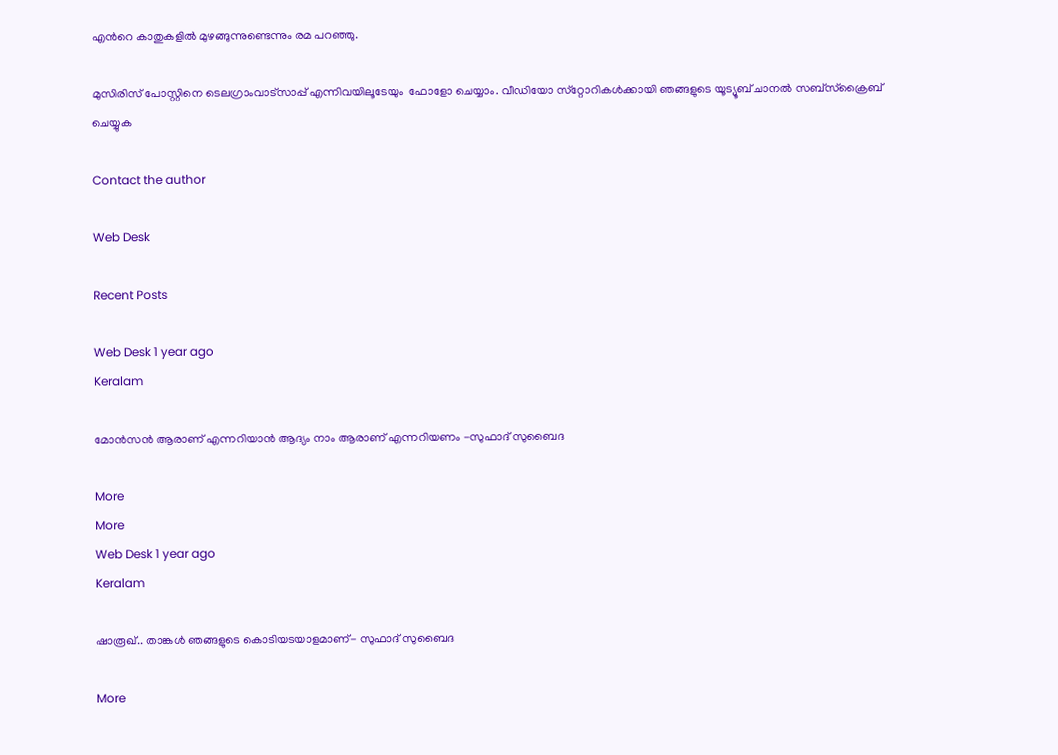എന്‍റെ കാതുകളില്‍ മുഴങ്ങുന്നുണ്ടെന്നും രമ പറഞ്ഞു.

മുസിരിസ് പോസ്റ്റിനെ ടെലഗ്രാംവാട്‌സാപ്പ് എന്നിവയിലൂടേയും  ഫോളോ ചെയ്യാം. വീഡിയോ സ്‌റ്റോറികള്‍ക്കായി ഞങ്ങളുടെ യൂട്യൂബ് ചാനല്‍ സബ്‌സ്‌ക്രൈബ് ചെയ്യുക

Contact the author

Web Desk

Recent Posts

Web Desk 1 year ago
Keralam

മോന്‍സന്‍ ആരാണ് എന്നറിയാന്‍ ആദ്യം നാം ആരാണ് എന്നറിയണം -സുഫാദ് സുബൈദ

More
More
Web Desk 1 year ago
Keralam

ഷാരൂഖ്.. താങ്കള്‍ ഞങ്ങളുടെ കൊടിയടയാളമാണ്- സുഫാദ് സുബൈദ

More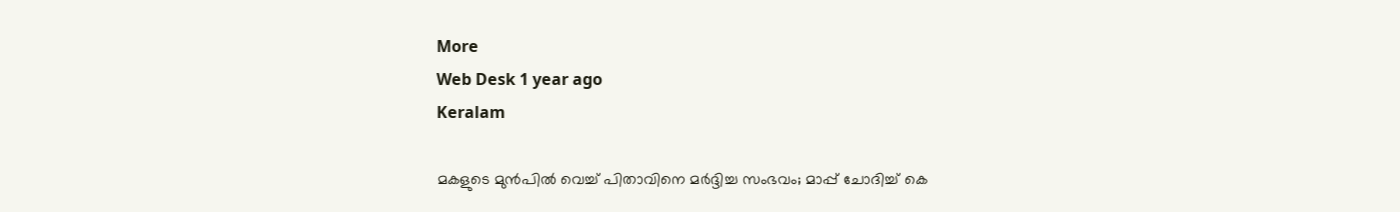More
Web Desk 1 year ago
Keralam

മകളുടെ മുന്‍പില്‍ വെച്ച് പിതാവിനെ മര്‍ദ്ദിച്ച സംഭവം; മാപ്പ് ചോദിച്ച് കെ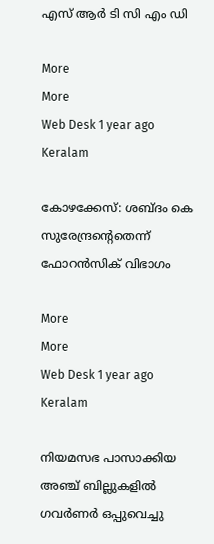എസ് ആര്‍ ടി സി എം ഡി

More
More
Web Desk 1 year ago
Keralam

കോഴക്കേസ്: ശബ്ദം കെ സുരേന്ദ്രന്‍റെതെന്ന് ഫോറന്‍സിക് വിഭാഗം

More
More
Web Desk 1 year ago
Keralam

നിയമസഭ പാസാക്കിയ അഞ്ച് ബില്ലുകളില്‍ ഗവര്‍ണര്‍ ഒപ്പുവെച്ചു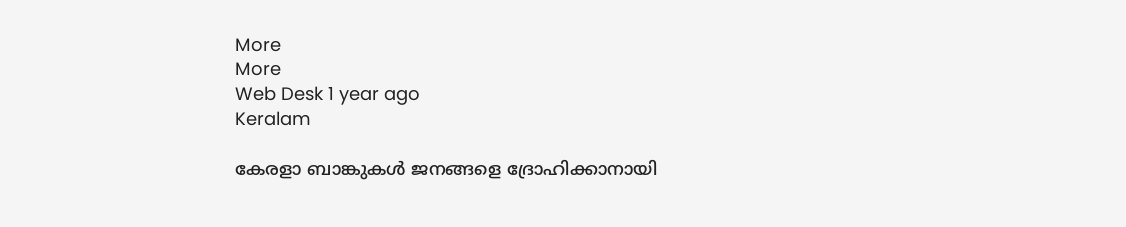More
More
Web Desk 1 year ago
Keralam

കേരളാ ബാങ്കുകള്‍ ജനങ്ങളെ ദ്രോഹിക്കാനായി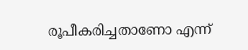രൂപീകരിച്ചതാണോ എന്ന്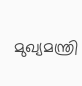മുഖ്യമന്ത്രി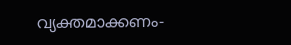വ്യക്തമാക്കണം-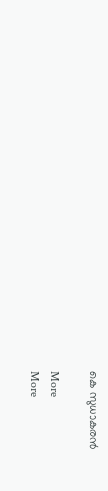കെ സുധാകരന്‍

More
More